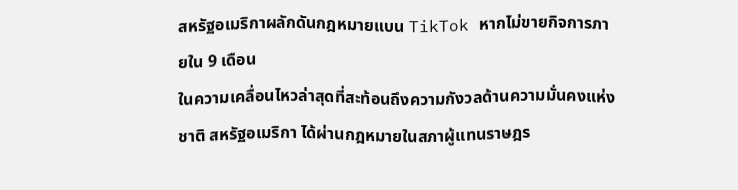สหรัฐอเมริกาผลักดันกฎหมายแบน TikTok หากไม่ขายกิจการภายใน 9 เดือน
ในความเคลื่อนไหวล่าสุดที่สะท้อนถึงความกังวลด้านความมั่นคงแห่งชาติ สหรัฐอเมริกา ได้ผ่านกฎหมายในสภาผู้แทนราษฎร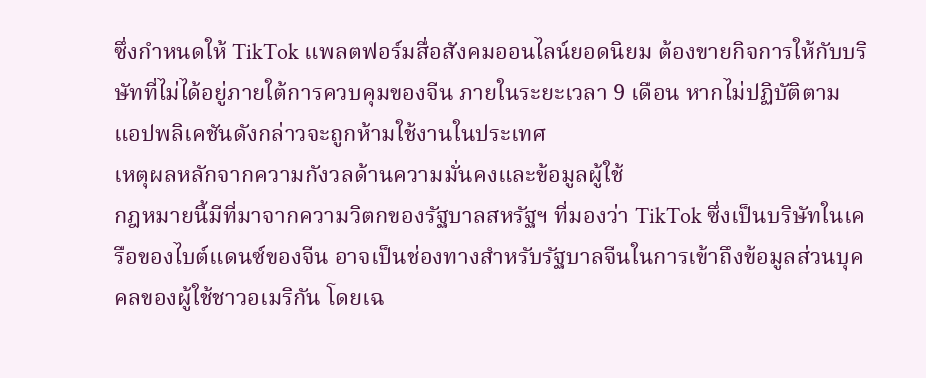ซึ่งกำหนดให้ TikTok แพลตฟอร์มสื่อสังคมออนไลน์ยอดนิยม ต้องขายกิจการให้กับบริษัทที่ไม่ได้อยู่ภายใต้การควบคุมของจีน ภายในระยะเวลา 9 เดือน หากไม่ปฏิบัติตาม แอปพลิเคชันดังกล่าวจะถูกห้ามใช้งานในประเทศ
เหตุผลหลักจากความกังวลด้านความมั่นคงและข้อมูลผู้ใช้
กฎหมายนี้มีที่มาจากความวิตกของรัฐบาลสหรัฐฯ ที่มองว่า TikTok ซึ่งเป็นบริษัทในเครือของไบต์แดนซ์ของจีน อาจเป็นช่องทางสำหรับรัฐบาลจีนในการเข้าถึงข้อมูลส่วนบุคคลของผู้ใช้ชาวอเมริกัน โดยเฉ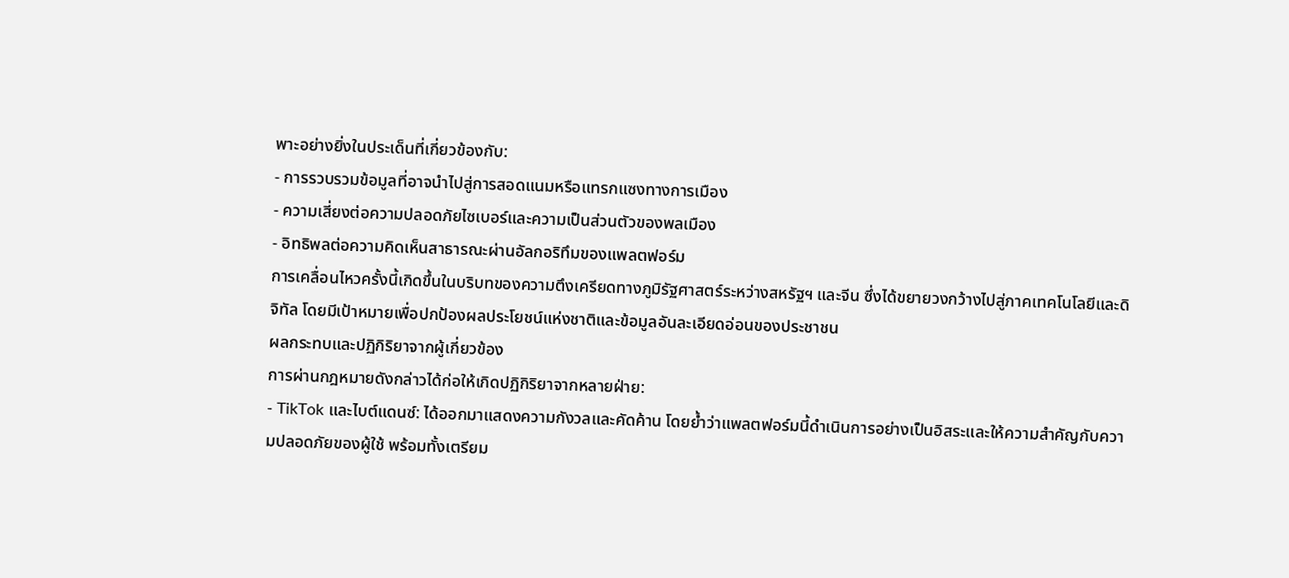พาะอย่างยิ่งในประเด็นที่เกี่ยวข้องกับ:
- การรวบรวมข้อมูลที่อาจนำไปสู่การสอดแนมหรือแทรกแซงทางการเมือง
- ความเสี่ยงต่อความปลอดภัยไซเบอร์และความเป็นส่วนตัวของพลเมือง
- อิทธิพลต่อความคิดเห็นสาธารณะผ่านอัลกอริทึมของแพลตฟอร์ม
การเคลื่อนไหวครั้งนี้เกิดขึ้นในบริบทของความตึงเครียดทางภูมิรัฐศาสตร์ระหว่างสหรัฐฯ และจีน ซึ่งได้ขยายวงกว้างไปสู่ภาคเทคโนโลยีและดิจิทัล โดยมีเป้าหมายเพื่อปกป้องผลประโยชน์แห่งชาติและข้อมูลอันละเอียดอ่อนของประชาชน
ผลกระทบและปฏิกิริยาจากผู้เกี่ยวข้อง
การผ่านกฎหมายดังกล่าวได้ก่อให้เกิดปฏิกิริยาจากหลายฝ่าย:
- TikTok และไบต์แดนซ์: ได้ออกมาแสดงความกังวลและคัดค้าน โดยย้ำว่าแพลตฟอร์มนี้ดำเนินการอย่างเป็นอิสระและให้ความสำคัญกับความปลอดภัยของผู้ใช้ พร้อมทั้งเตรียม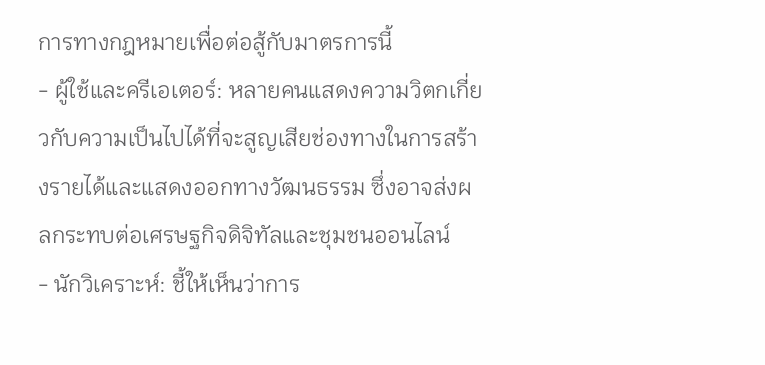การทางกฎหมายเพื่อต่อสู้กับมาตรการนี้
- ผู้ใช้และครีเอเตอร์: หลายคนแสดงความวิตกเกี่ยวกับความเป็นไปได้ที่จะสูญเสียช่องทางในการสร้างรายได้และแสดงออกทางวัฒนธรรม ซึ่งอาจส่งผลกระทบต่อเศรษฐกิจดิจิทัลและชุมชนออนไลน์
- นักวิเคราะห์: ชี้ให้เห็นว่าการ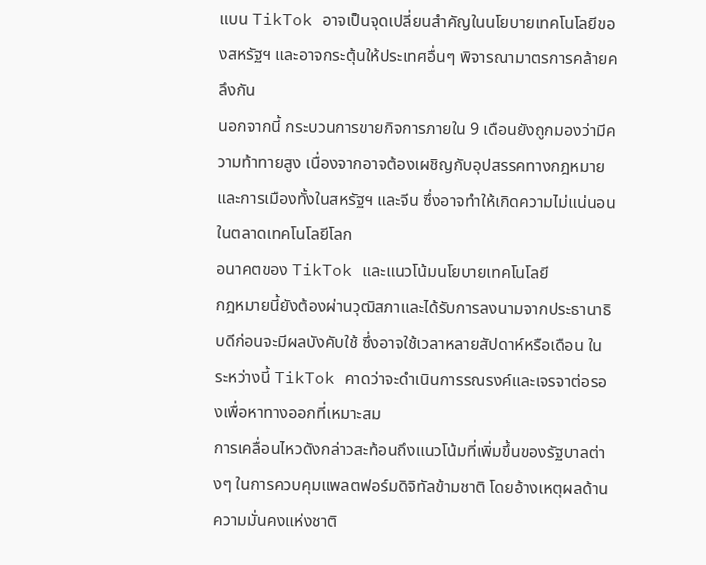แบน TikTok อาจเป็นจุดเปลี่ยนสำคัญในนโยบายเทคโนโลยีของสหรัฐฯ และอาจกระตุ้นให้ประเทศอื่นๆ พิจารณามาตรการคล้ายคลึงกัน
นอกจากนี้ กระบวนการขายกิจการภายใน 9 เดือนยังถูกมองว่ามีความท้าทายสูง เนื่องจากอาจต้องเผชิญกับอุปสรรคทางกฎหมายและการเมืองทั้งในสหรัฐฯ และจีน ซึ่งอาจทำให้เกิดความไม่แน่นอนในตลาดเทคโนโลยีโลก
อนาคตของ TikTok และแนวโน้มนโยบายเทคโนโลยี
กฎหมายนี้ยังต้องผ่านวุฒิสภาและได้รับการลงนามจากประธานาธิบดีก่อนจะมีผลบังคับใช้ ซึ่งอาจใช้เวลาหลายสัปดาห์หรือเดือน ในระหว่างนี้ TikTok คาดว่าจะดำเนินการรณรงค์และเจรจาต่อรองเพื่อหาทางออกที่เหมาะสม
การเคลื่อนไหวดังกล่าวสะท้อนถึงแนวโน้มที่เพิ่มขึ้นของรัฐบาลต่างๆ ในการควบคุมแพลตฟอร์มดิจิทัลข้ามชาติ โดยอ้างเหตุผลด้านความมั่นคงแห่งชาติ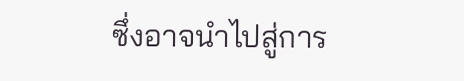ซึ่งอาจนำไปสู่การ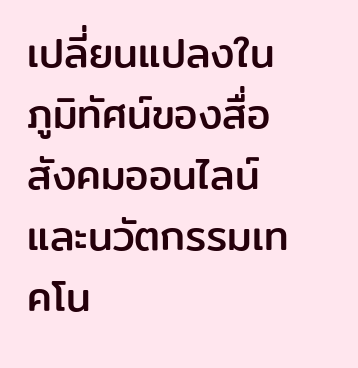เปลี่ยนแปลงในภูมิทัศน์ของสื่อสังคมออนไลน์และนวัตกรรมเทคโน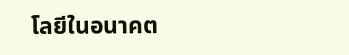โลยีในอนาคต